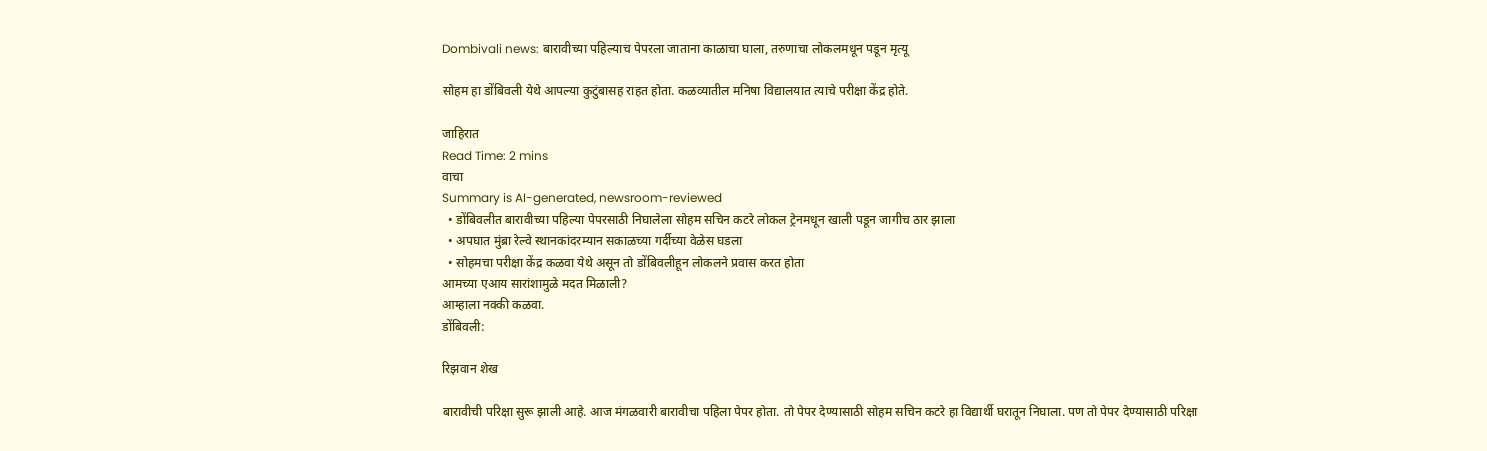Dombivali news: बारावीच्या पहिल्याच पेपरला जाताना काळाचा घाला, तरुणाचा लोकलमधून पडून मृत्यू

सोहम हा डोंबिवली येथे आपल्या कुटुंबासह राहत होता. कळव्यातील मनिषा विद्यालयात त्याचे परीक्षा केंद्र होते.

जाहिरात
Read Time: 2 mins
वाचा
Summary is AI-generated, newsroom-reviewed
  • डोंबिवलीत बारावीच्या पहिल्या पेपरसाठी निघालेला सोहम सचिन कटरे लोकल ट्रेनमधून खाली पडून जागीच ठार झाला
  • अपघात मुंब्रा रेल्वे स्थानकांदरम्यान सकाळच्या गर्दीच्या वेळेस घडला
  • सोहमचा परीक्षा केंद्र कळवा येथे असून तो डोंबिवलीहून लोकलने प्रवास करत होता
आमच्या एआय सारांशामुळे मदत मिळाली?
आम्हाला नक्की कळवा.
डोंबिवली:

रिझवान शेख

बारावीची परिक्षा सुरू झाली आहे. आज मंगळवारी बारावीचा पहिला पेपर होता. तो पेपर देण्यासाठी सोहम सचिन कटरे हा विद्यार्थी घरातून निघाला. पण तो पेपर देण्यासाठी परिक्षा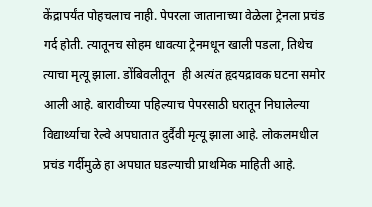केंद्रापर्यंत पोहचलाच नाही. पेपरला जातानाच्या वेळेला ट्रेनला प्रचंड गर्द होती. त्यातूनच सोहम धावत्या ट्रेनमधून खाली पडला, तिथेच त्याचा मृत्यू झाला. डोंबिवलीतून  ही अत्यंत हृदयद्रावक घटना समोर आली आहे. बारावीच्या पहिल्याच पेपरसाठी घरातून निघालेल्या विद्यार्थ्याचा रेल्वे अपघातात दुर्दैवी मृत्यू झाला आहे. लोकलमधील प्रचंड गर्दीमुळे हा अपघात घडल्याची प्राथमिक माहिती आहे.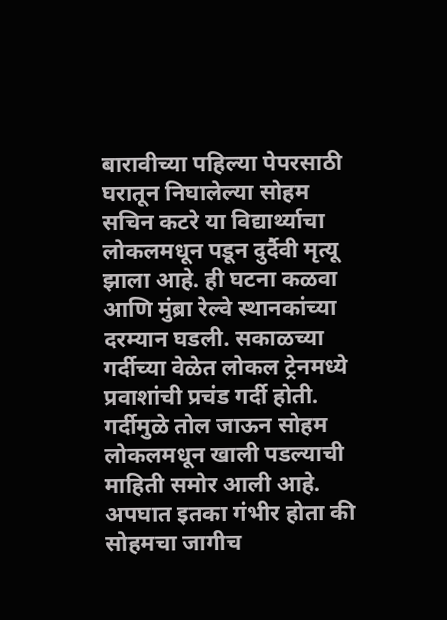बारावीच्या पहिल्या पेपरसाठी घरातून निघालेल्या सोहम सचिन कटरे या विद्यार्थ्याचा लोकलमधून पडून दुर्दैवी मृत्यू झाला आहे. ही घटना कळवा आणि मुंब्रा रेल्वे स्थानकांच्या दरम्यान घडली. सकाळच्या गर्दीच्या वेळेत लोकल ट्रेनमध्ये प्रवाशांची प्रचंड गर्दी होती. गर्दीमुळे तोल जाऊन सोहम लोकलमधून खाली पडल्याची माहिती समोर आली आहे. अपघात इतका गंभीर होता की सोहमचा जागीच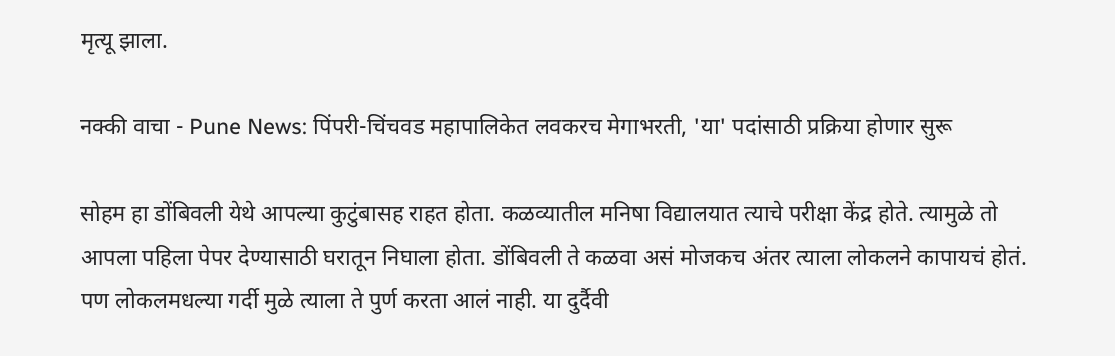मृत्यू झाला.

नक्की वाचा - Pune News: पिंपरी-चिंचवड महापालिकेत लवकरच मेगाभरती, 'या' पदांसाठी प्रक्रिया होणार सुरू

सोहम हा डोंबिवली येथे आपल्या कुटुंबासह राहत होता. कळव्यातील मनिषा विद्यालयात त्याचे परीक्षा केंद्र होते. त्यामुळे तो आपला पहिला पेपर देण्यासाठी घरातून निघाला होता. डोंबिवली ते कळवा असं मोजकच अंतर त्याला लोकलने कापायचं होतं. पण लोकलमधल्या गर्दी मुळे त्याला ते पुर्ण करता आलं नाही. या दुर्दैवी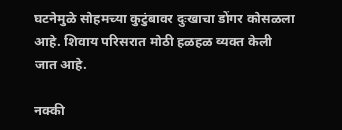घटनेमुळे सोहमच्या कुटुंबावर दुःखाचा डोंगर कोसळला आहे. शिवाय परिसरात मोठी हळहळ व्यक्त केली जात आहे.

नक्की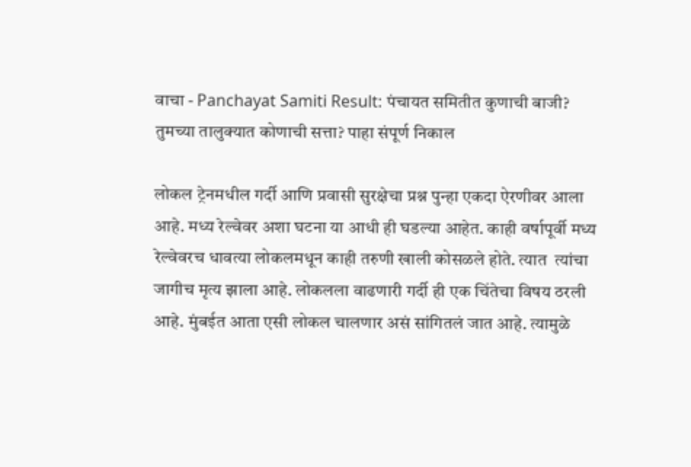वाचा - Panchayat Samiti Result: पंचायत समितीत कुणाची बाजी? तुमच्या तालुक्यात कोणाची सत्ता? पाहा संपूर्ण निकाल

लोकल ट्रेनमधील गर्दी आणि प्रवासी सुरक्षेचा प्रश्न पुन्हा एकदा ऐरणीवर आला आहे. मध्य रेल्वेवर अशा घटना या आधी ही घडल्या आहेत. काही वर्षापूर्वी मध्य रेल्वेवरच धावत्या लोकलमधून काही तरुणी खाली कोसळले होते. त्यात  त्यांचा जागीच मृत्य झाला आहे. लोकलला वाढणारी गर्दी ही एक चिंतेचा विषय ठरली आहे. मुंबईत आता एसी लोकल चालणार असं सांगितलं जात आहे. त्यामुळे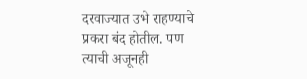दरवाज्यात उभे राहण्याचे प्रकरा बंद होतील. पण त्याची अजूनही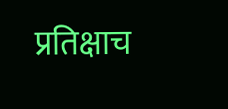प्रतिक्षाच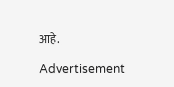आहे.

Advertisement